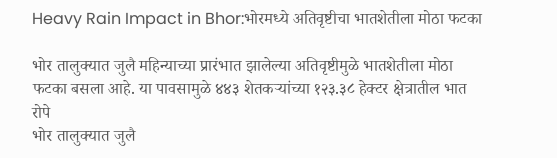Heavy Rain Impact in Bhor:भोरमध्ये अतिवृष्टीचा भातशेतीला मोठा फटका

भोर तालुक्यात जुलै महिन्याच्या प्रारंभात झालेल्या अतिवृष्टीमुळे भातशेतीला मोठा फटका बसला आहे. या पावसामुळे ४४३ शेतकऱ्यांच्या १२३.३८ हेक्टर क्षेत्रातील भात रोपे
भोर तालुक्यात जुलै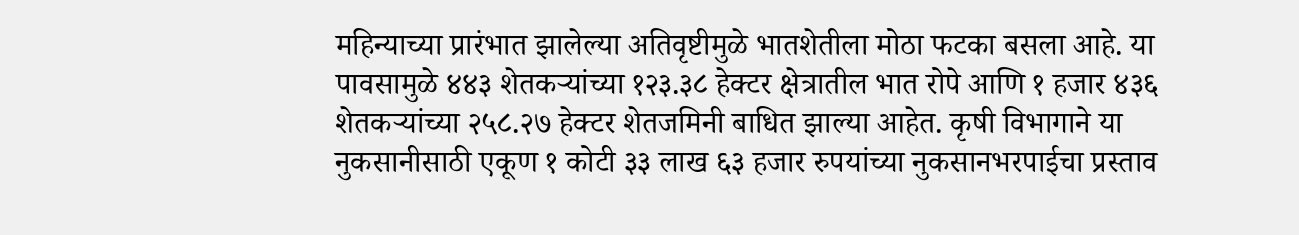महिन्याच्या प्रारंभात झालेल्या अतिवृष्टीमुळे भातशेतीला मोठा फटका बसला आहे. या पावसामुळे ४४३ शेतकऱ्यांच्या १२३.३८ हेक्टर क्षेत्रातील भात रोपे आणि १ हजार ४३६ शेतकऱ्यांच्या २५८.२७ हेक्टर शेतजमिनी बाधित झाल्या आहेत. कृषी विभागाने या नुकसानीसाठी एकूण १ कोटी ३३ लाख ६३ हजार रुपयांच्या नुकसानभरपाईचा प्रस्ताव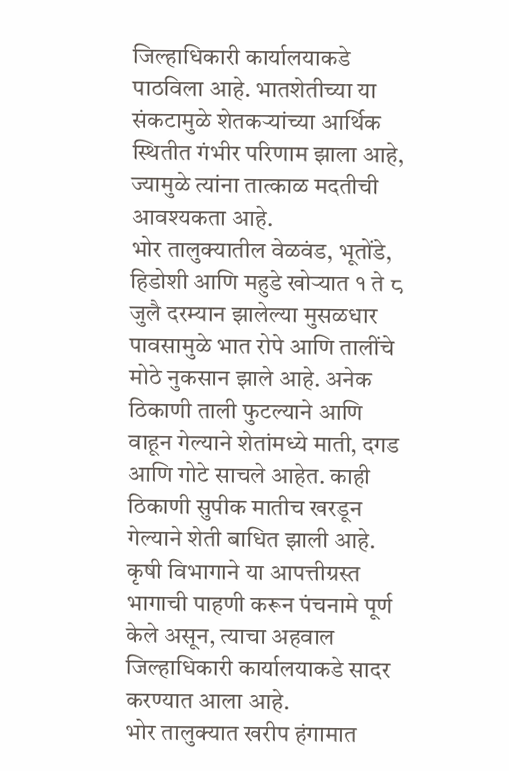जिल्हाधिकारी कार्यालयाकडे पाठविला आहे. भातशेतीच्या या संकटामुळे शेतकऱ्यांच्या आर्थिक स्थितीत गंभीर परिणाम झाला आहे, ज्यामुळे त्यांना तात्काळ मदतीची आवश्यकता आहे.
भोर तालुक्यातील वेळवंड, भूतोंडे, हिडोशी आणि महुडे खोऱ्यात १ ते ८ जुलै दरम्यान झालेल्या मुसळधार पावसामुळे भात रोपे आणि तालींचे मोठे नुकसान झाले आहे. अनेक ठिकाणी ताली फुटल्याने आणि वाहून गेल्याने शेतांमध्ये माती, दगड आणि गोटे साचले आहेत. काही ठिकाणी सुपीक मातीच खरडून गेल्याने शेती बाधित झाली आहे. कृषी विभागाने या आपत्तीग्रस्त भागाची पाहणी करून पंचनामे पूर्ण केले असून, त्याचा अहवाल जिल्हाधिकारी कार्यालयाकडे सादर करण्यात आला आहे.
भोर तालुक्यात खरीप हंगामात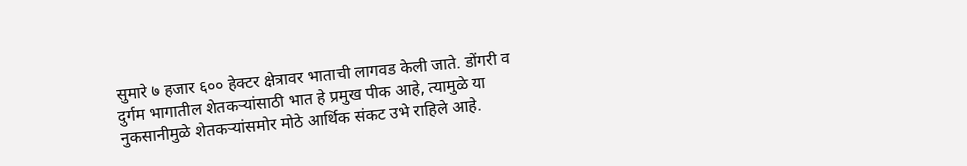सुमारे ७ हजार ६०० हेक्टर क्षेत्रावर भाताची लागवड केली जाते. डोंगरी व दुर्गम भागातील शेतकऱ्यांसाठी भात हे प्रमुख पीक आहे, त्यामुळे या नुकसानीमुळे शेतकऱ्यांसमोर मोठे आर्थिक संकट उभे राहिले आहे.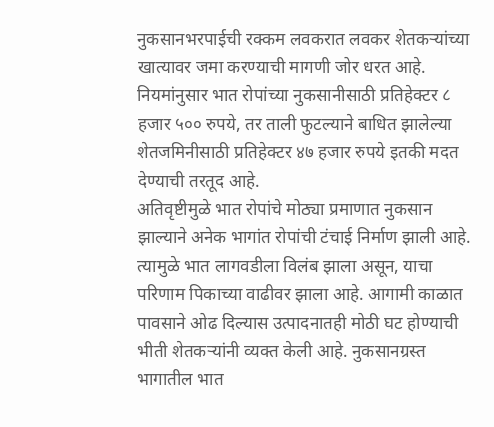नुकसानभरपाईची रक्कम लवकरात लवकर शेतकऱ्यांच्या खात्यावर जमा करण्याची मागणी जोर धरत आहे. नियमांनुसार भात रोपांच्या नुकसानीसाठी प्रतिहेक्टर ८ हजार ५०० रुपये, तर ताली फुटल्याने बाधित झालेल्या शेतजमिनीसाठी प्रतिहेक्टर ४७ हजार रुपये इतकी मदत देण्याची तरतूद आहे.
अतिवृष्टीमुळे भात रोपांचे मोठ्या प्रमाणात नुकसान झाल्याने अनेक भागांत रोपांची टंचाई निर्माण झाली आहे. त्यामुळे भात लागवडीला विलंब झाला असून, याचा परिणाम पिकाच्या वाढीवर झाला आहे. आगामी काळात पावसाने ओढ दिल्यास उत्पादनातही मोठी घट होण्याची भीती शेतकऱ्यांनी व्यक्त केली आहे. नुकसानग्रस्त भागातील भात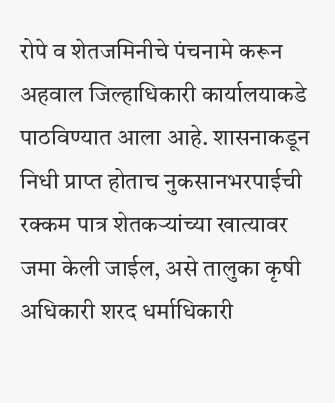रोपे व शेतजमिनीचे पंचनामे करून अहवाल जिल्हाधिकारी कार्यालयाकडे पाठविण्यात आला आहे. शासनाकडून निधी प्राप्त होताच नुकसानभरपाईची रक्कम पात्र शेतकऱ्यांच्या खात्यावर जमा केली जाईल, असे तालुका कृषी अधिकारी शरद धर्माधिकारी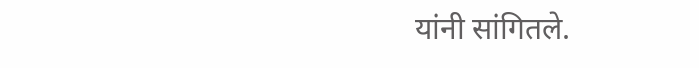यांनी सांगितले.